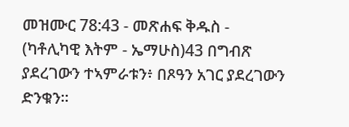መዝሙር 78:43 - መጽሐፍ ቅዱስ - (ካቶሊካዊ እትም - ኤማሁስ)43 በግብጽ ያደረገውን ተኣምራቱን፥ በጾዓን አገር ያደረገውን ድንቁን።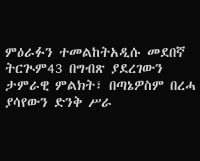ምዕራፉን ተመልከትአዲሱ መደበኛ ትርጒም43 በግብጽ ያደረገውን ታምራዊ ምልክት፣ በጣኔዎስም በረሓ ያሳየውን ድንቅ ሥራ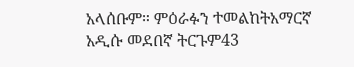አላሰቡም። ምዕራፉን ተመልከትአማርኛ አዲሱ መደበኛ ትርጉም43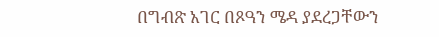በግብጽ አገር በጾዓን ሜዳ ያደረጋቸውን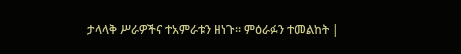ታላላቅ ሥራዎችና ተአምራቱን ዘነጉ። ምዕራፉን ተመልከት |